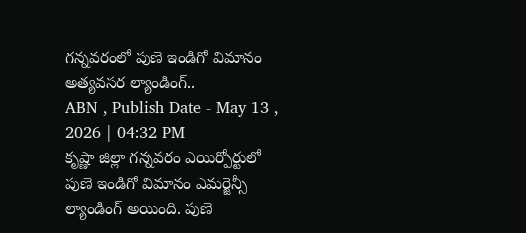గన్నవరంలో పుణె ఇండిగో విమానం అత్యవసర ల్యాండింగ్..
ABN , Publish Date - May 13 , 2026 | 04:32 PM
కృష్ణా జిల్లా గన్నవరం ఎయిర్పోర్టులో పుణె ఇండిగో విమానం ఎమర్జెన్సీ ల్యాండింగ్ అయింది. పుణె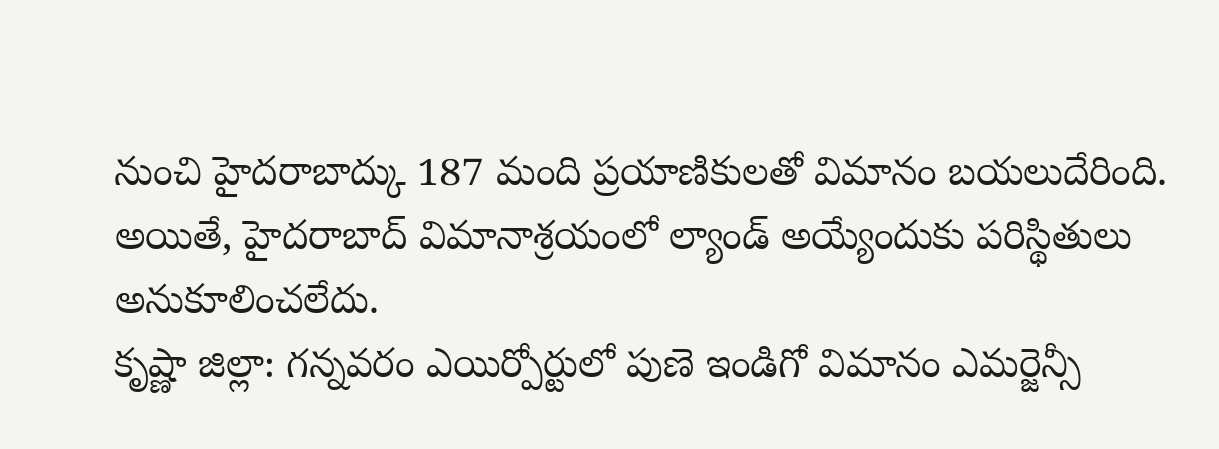నుంచి హైదరాబాద్కు 187 మంది ప్రయాణికులతో విమానం బయలుదేరింది. అయితే, హైదరాబాద్ విమానాశ్రయంలో ల్యాండ్ అయ్యేందుకు పరిస్థితులు అనుకూలించలేదు.
కృష్ణా జిల్లా: గన్నవరం ఎయిర్పోర్టులో పుణె ఇండిగో విమానం ఎమర్జెన్సీ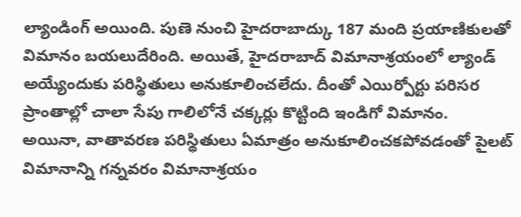ల్యాండింగ్ అయింది. పుణె నుంచి హైదరాబాద్కు 187 మంది ప్రయాణికులతో విమానం బయలుదేరింది. అయితే, హైదరాబాద్ విమానాశ్రయంలో ల్యాండ్ అయ్యేందుకు పరిస్థితులు అనుకూలించలేదు. దీంతో ఎయిర్పోర్టు పరిసర ప్రాంతాల్లో చాలా సేపు గాలిలోనే చక్కర్లు కొట్టింది ఇండిగో విమానం.
అయినా, వాతావరణ పరిస్థితులు ఏమాత్రం అనుకూలించకపోవడంతో పైలట్ విమానాన్ని గన్నవరం విమానాశ్రయం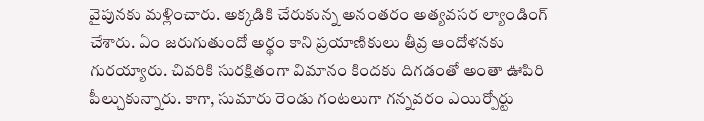వైపునకు మళ్లించారు. అక్కడికి చేరుకున్న అనంతరం అత్యవసర ల్యాండింగ్ చేశారు. ఏం జరుగుతుందో అర్థం కాని ప్రయాణికులు తీవ్ర ఆందోళనకు గురయ్యారు. చివరికి సురక్షితంగా విమానం కిందకు దిగడంతో అంతా ఊపిరి పీల్చుకున్నారు. కాగా, సుమారు రెండు గంటలుగా గన్నవరం ఎయిర్పోర్టు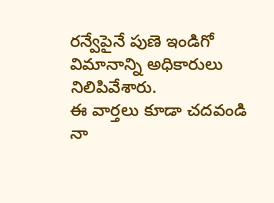రన్వేపైనే పుణె ఇండిగో విమానాన్ని అధికారులు నిలిపివేశారు.
ఈ వార్తలు కూడా చదవండి
నా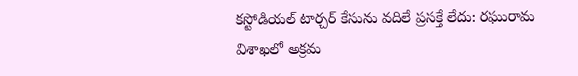కస్టోడియల్ టార్చర్ కేసును వదిలే ప్రసక్తే లేదు: రఘురామ
విశాఖలో అక్రమ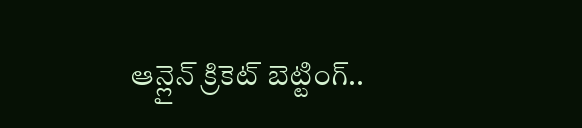ఆన్లైన్ క్రికెట్ బెట్టింగ్..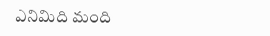ఎనిమిది మంది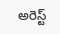అరెస్ట్